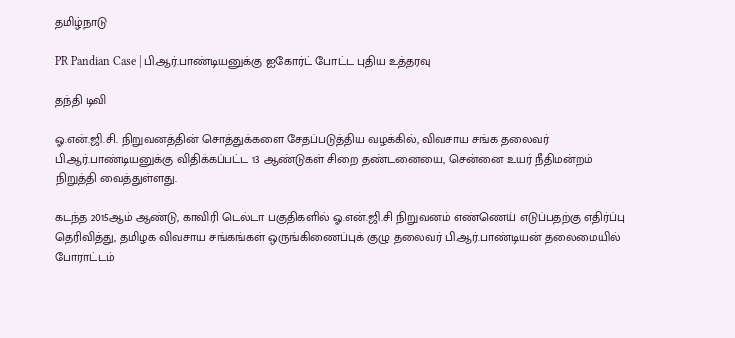தமிழ்நாடு

PR Pandian Case | பி.ஆர்.பாண்டியனுக்கு ஐகோர்ட் போட்ட புதிய உத்தரவு

தந்தி டிவி

ஓ.என்.ஜி.சி. நிறுவனத்தின் சொத்துக்களை சேதப்படுத்திய வழக்கில், விவசாய சங்க தலைவர் பி.ஆர்.பாண்டியனுக்கு விதிக்கப்பட்ட 13 ஆண்டுகள் சிறை தண்டனையை, சென்னை உயர் நீதிமன்றம் நிறுத்தி வைத்துள்ளது.

கடந்த 2015ஆம் ஆண்டு, காவிரி டெல்டா பகுதிகளில் ஓ.என்.ஜி.சி நிறுவனம் எண்ணெய் எடுப்பதற்கு எதிர்ப்பு தெரிவித்து, தமிழக விவசாய சங்கங்கள் ஒருங்கிணைப்புக் குழு தலைவர் பி.ஆர்.பாண்டியன் தலைமையில் போராட்டம்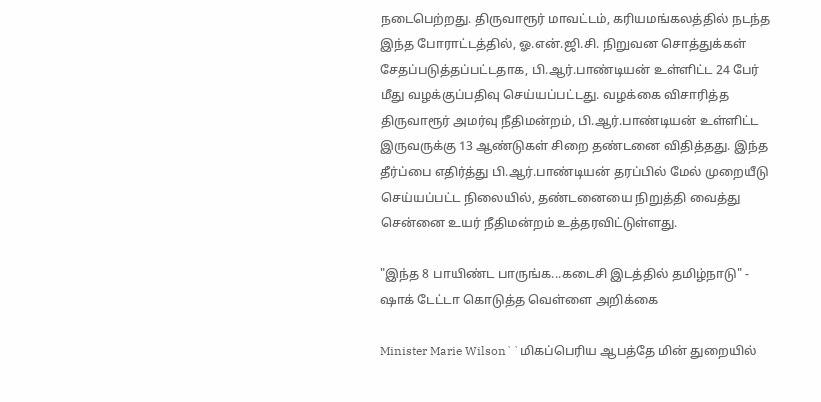நடைபெற்றது. திருவாரூர் மாவட்டம், கரியமங்கலத்தில் நடந்த இந்த போராட்டத்தில், ஓ.என்.ஜி.சி. நிறுவன சொத்துக்கள் சேதப்படுத்தப்பட்டதாக, பி.ஆர்.பாண்டியன் உள்ளிட்ட 24 பேர் மீது வழக்குப்பதிவு செய்யப்பட்டது. வழக்கை விசாரித்த திருவாரூர் அமர்வு நீதிமன்றம், பி.ஆர்.பாண்டியன் உள்ளிட்ட இருவருக்கு 13 ஆண்டுகள் சிறை தண்டனை விதித்தது. இந்த தீர்ப்பை எதிர்த்து பி.ஆர்.பாண்டியன் தரப்பில் மேல் முறையீடு செய்யப்பட்ட நிலையில், தண்டனையை நிறுத்தி வைத்து சென்னை உயர் நீதிமன்றம் உத்தரவிட்டுள்ளது.

"இந்த 8 பாயிண்ட பாருங்க...கடைசி இடத்தில் தமிழ்நாடு" - ஷாக் டேட்டா கொடுத்த வெள்ளை அறிக்கை

Minister Marie Wilson``மிகப்பெரிய ஆபத்தே மின் துறையில்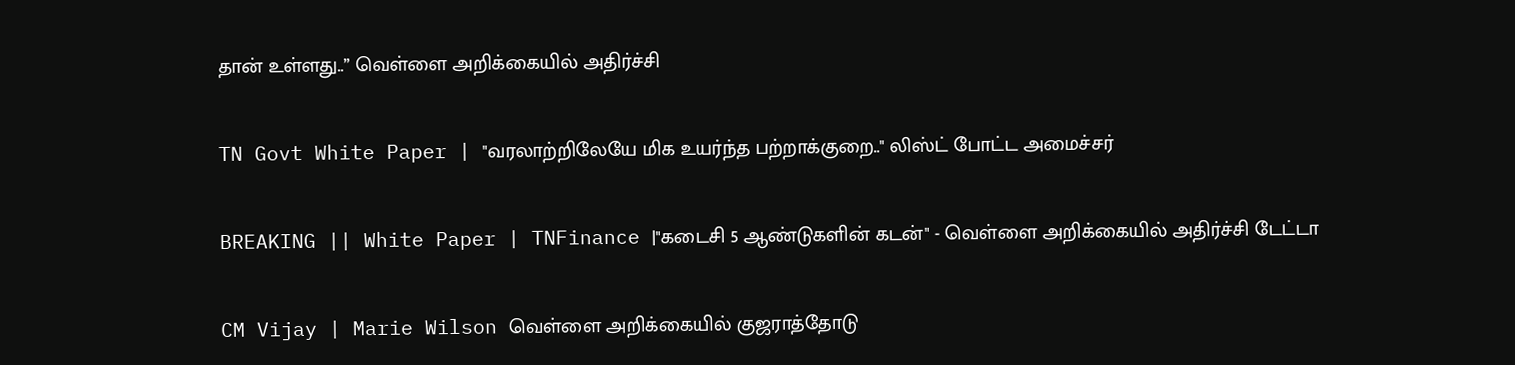தான் உள்ளது..’’ வெள்ளை அறிக்கையில் அதிர்ச்சி

TN Govt White Paper | "வரலாற்றிலேயே மிக உயர்ந்த பற்றாக்குறை.." லிஸ்ட் போட்ட அமைச்சர்

BREAKING || White Paper | TNFinance |"கடைசி 5 ஆண்டுகளின் கடன்" - வெள்ளை அறிக்கையில் அதிர்ச்சி டேட்டா

CM Vijay | Marie Wilson வெள்ளை அறிக்கையில் குஜராத்தோடு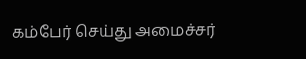கம்பேர் செய்து அமைச்சர்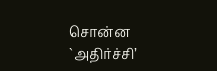சொன்ன `அதிர்ச்சி’